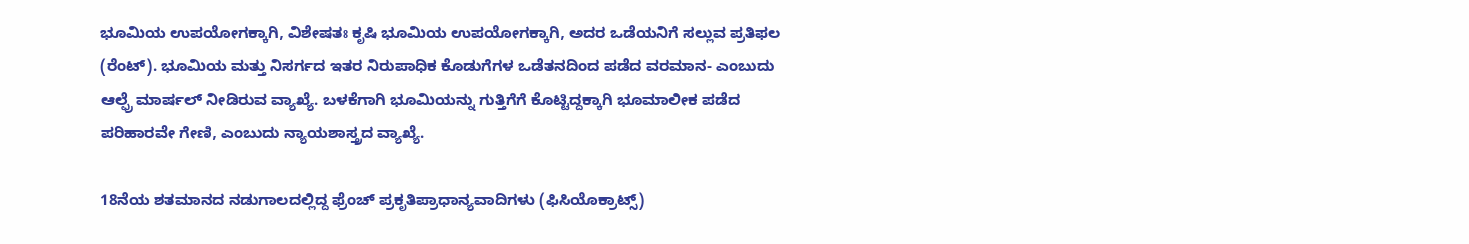ಭೂಮಿಯ ಉಪಯೋಗಕ್ಕಾಗಿ, ವಿಶೇಷತಃ ಕೃಷಿ ಭೂಮಿಯ ಉಪಯೋಗಕ್ಕಾಗಿ, ಅದರ ಒಡೆಯನಿಗೆ ಸಲ್ಲುವ ಪ್ರತಿಫಲ (ರೆಂಟ್). ಭೂಮಿಯ ಮತ್ತು ನಿಸರ್ಗದ ಇತರ ನಿರುಪಾಧಿಕ ಕೊಡುಗೆಗಳ ಒಡೆತನದಿಂದ ಪಡೆದ ವರಮಾನ- ಎಂಬುದು ಆಲ್ಫ್ರೆ ಮಾರ್ಷಲ್ ನೀಡಿರುವ ವ್ಯಾಖ್ಯೆ. ಬಳಕೆಗಾಗಿ ಭೂಮಿಯನ್ನು ಗುತ್ತಿಗೆಗೆ ಕೊಟ್ಟಿದ್ದಕ್ಕಾಗಿ ಭೂಮಾಲೀಕ ಪಡೆದ ಪರಿಹಾರವೇ ಗೇಣಿ, ಎಂಬುದು ನ್ಯಾಯಶಾಸ್ತ್ರದ ವ್ಯಾಖ್ಯೆ.

18ನೆಯ ಶತಮಾನದ ನಡುಗಾಲದಲ್ಲಿದ್ದ ಫ್ರೆಂಚ್ ಪ್ರಕೃತಿಪ್ರಾಧಾನ್ಯವಾದಿಗಳು (ಫಿಸಿಯೊಕ್ರಾಟ್ಸ್‌)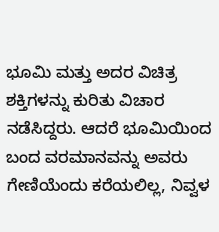ಭೂಮಿ ಮತ್ತು ಅದರ ವಿಚಿತ್ರ ಶಕ್ತಿಗಳನ್ನು ಕುರಿತು ವಿಚಾರ ನಡೆಸಿದ್ದರು. ಆದರೆ ಭೂಮಿಯಿಂದ ಬಂದ ವರಮಾನವನ್ನು ಅವರು ಗೇಣಿಯೆಂದು ಕರೆಯಲಿಲ್ಲ, ನಿವ್ವಳ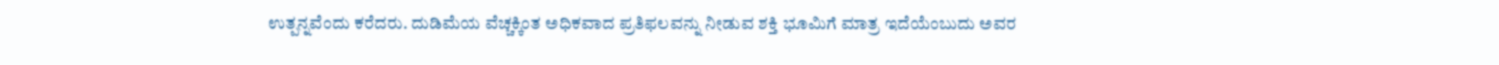ಉತ್ಪನ್ನವೆಂದು ಕರೆದರು. ದುಡಿಮೆಯ ವೆಚ್ಚಕ್ಕಿಂತ ಅಧಿಕವಾದ ಪ್ರತಿಫಲವನ್ನು ನೀಡುವ ಶಕ್ತಿ ಭೂಮಿಗೆ ಮಾತ್ರ ಇದೆಯೆಂಬುದು ಅವರ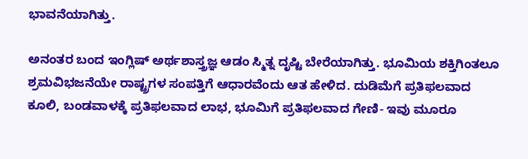ಭಾವನೆಯಾಗಿತ್ತು.

ಅನಂತರ ಬಂದ ಇಂಗ್ಲಿಷ್ ಅರ್ಥಶಾಸ್ತ್ರಜ್ಞ ಆಡಂ ಸ್ಮಿತ್ನ ದೃಷ್ಟಿ ಬೇರೆಯಾಗಿತ್ತು. ಭೂಮಿಯ ಶಕ್ತಿಗಿಂತಲೂ ಶ್ರಮವಿಭಜನೆಯೇ ರಾಷ್ಟ್ರಗಳ ಸಂಪತ್ತಿಗೆ ಆಧಾರವೆಂದು ಆತ ಹೇಳಿದ. ದುಡಿಮೆಗೆ ಪ್ರತಿಫಲವಾದ ಕೂಲಿ, ಬಂಡವಾಳಕ್ಕೆ ಪ್ರತಿಫಲವಾದ ಲಾಭ, ಭೂಮಿಗೆ ಪ್ರತಿಫಲವಾದ ಗೇಣಿ- ಇವು ಮೂರೂ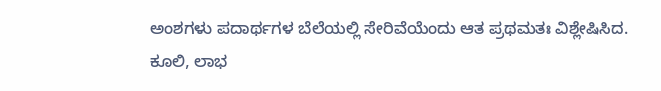ಅಂಶಗಳು ಪದಾರ್ಥಗಳ ಬೆಲೆಯಲ್ಲಿ ಸೇರಿವೆಯೆಂದು ಆತ ಪ್ರಥಮತಃ ವಿಶ್ಲೇಷಿಸಿದ. ಕೂಲಿ, ಲಾಭ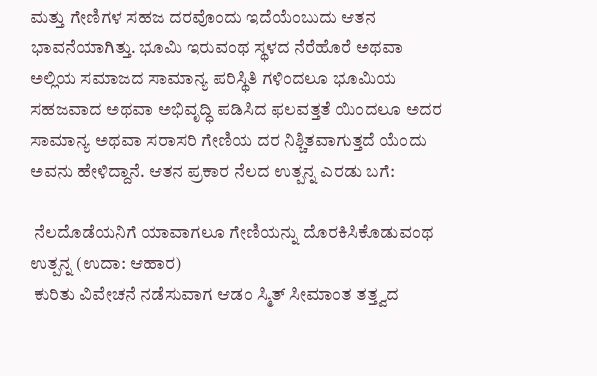ಮತ್ತು ಗೇಣಿಗಳ ಸಹಜ ದರವೊಂದು ಇದೆಯೆಂಬುದು ಆತನ ಭಾವನೆಯಾಗಿತ್ತು. ಭೂಮಿ ಇರುವಂಥ ಸ್ಥಳದ ನೆರೆಹೊರೆ ಅಥವಾ ಅಲ್ಲಿಯ ಸಮಾಜದ ಸಾಮಾನ್ಯ ಪರಿಸ್ಥಿತಿ ಗಳಿಂದಲೂ ಭೂಮಿಯ ಸಹಜವಾದ ಅಥವಾ ಅಭಿವೃದ್ಧಿ ಪಡಿಸಿದ ಫಲವತ್ತತೆ ಯಿಂದಲೂ ಅದರ ಸಾಮಾನ್ಯ ಅಥವಾ ಸರಾಸರಿ ಗೇಣಿಯ ದರ ನಿಶ್ಚಿತವಾಗುತ್ತದೆ ಯೆಂದು ಅವನು ಹೇಳಿದ್ದಾನೆ. ಆತನ ಪ್ರಕಾರ ನೆಲದ ಉತ್ಪನ್ನ ಎರಡು ಬಗೆ:

 ನೆಲದೊಡೆಯನಿಗೆ ಯಾವಾಗಲೂ ಗೇಣಿಯನ್ನು ದೊರಕಿಸಿಕೊಡುವಂಥ ಉತ್ಪನ್ನ (ಉದಾ: ಆಹಾರ)
 ಕುರಿತು ವಿವೇಚನೆ ನಡೆಸುವಾಗ ಆಡಂ ಸ್ಮಿತ್ ಸೀಮಾಂತ ತತ್ತ್ವದ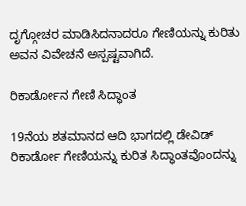ದೃಗ್ಗೋಚರ ಮಾಡಿಸಿದನಾದರೂ ಗೇಣಿಯನ್ನು ಕುರಿತು ಅವನ ವಿವೇಚನೆ ಅಸ್ಪಷ್ಟವಾಗಿದೆ.

ರಿಕಾರ್ಡೋನ ಗೇಣಿ ಸಿದ್ಧಾಂತ

19ನೆಯ ಶತಮಾನದ ಆದಿ ಭಾಗದಲ್ಲಿ ಡೇವಿಡ್ ರಿಕಾರ್ಡೋ ಗೇಣಿಯನ್ನು ಕುರಿತ ಸಿದ್ಧಾಂತವೊಂದನ್ನು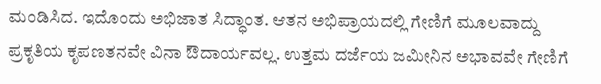ಮಂಡಿಸಿದ. ಇದೊಂದು ಅಭಿಜಾತ ಸಿದ್ಧಾಂತ. ಆತನ ಅಭಿಪ್ರಾಯದಲ್ಲಿ ಗೇಣಿಗೆ ಮೂಲವಾದ್ದು ಪ್ರಕೃತಿಯ ಕೃಪಣತನವೇ ವಿನಾ ಔದಾರ್ಯವಲ್ಲ. ಉತ್ತಮ ದರ್ಜೆಯ ಜಮೀನಿನ ಅಭಾವವೇ ಗೇಣಿಗೆ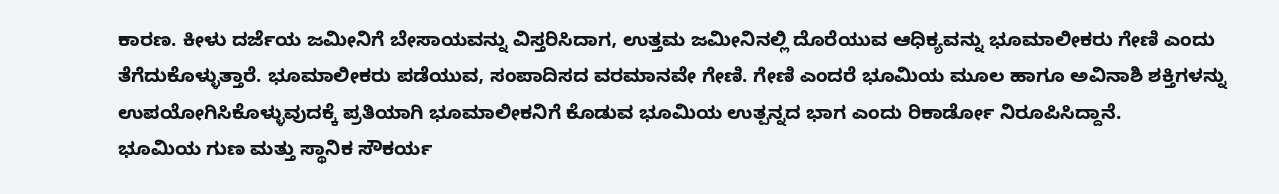ಕಾರಣ. ಕೀಳು ದರ್ಜೆಯ ಜಮೀನಿಗೆ ಬೇಸಾಯವನ್ನು ವಿಸ್ತರಿಸಿದಾಗ, ಉತ್ತಮ ಜಮೀನಿನಲ್ಲಿ ದೊರೆಯುವ ಆಧಿಕ್ಯವನ್ನು ಭೂಮಾಲೀಕರು ಗೇಣಿ ಎಂದು ತೆಗೆದುಕೊಳ್ಳುತ್ತಾರೆ. ಭೂಮಾಲೀಕರು ಪಡೆಯುವ, ಸಂಪಾದಿಸದ ವರಮಾನವೇ ಗೇಣಿ. ಗೇಣಿ ಎಂದರೆ ಭೂಮಿಯ ಮೂಲ ಹಾಗೂ ಅವಿನಾಶಿ ಶಕ್ತಿಗಳನ್ನು ಉಪಯೋಗಿಸಿಕೊಳ್ಳುವುದಕ್ಕೆ ಪ್ರತಿಯಾಗಿ ಭೂಮಾಲೀಕನಿಗೆ ಕೊಡುವ ಭೂಮಿಯ ಉತ್ಪನ್ನದ ಭಾಗ ಎಂದು ರಿಕಾರ್ಡೋ ನಿರೂಪಿಸಿದ್ದಾನೆ.
ಭೂಮಿಯ ಗುಣ ಮತ್ತು ಸ್ಥಾನಿಕ ಸೌಕರ್ಯ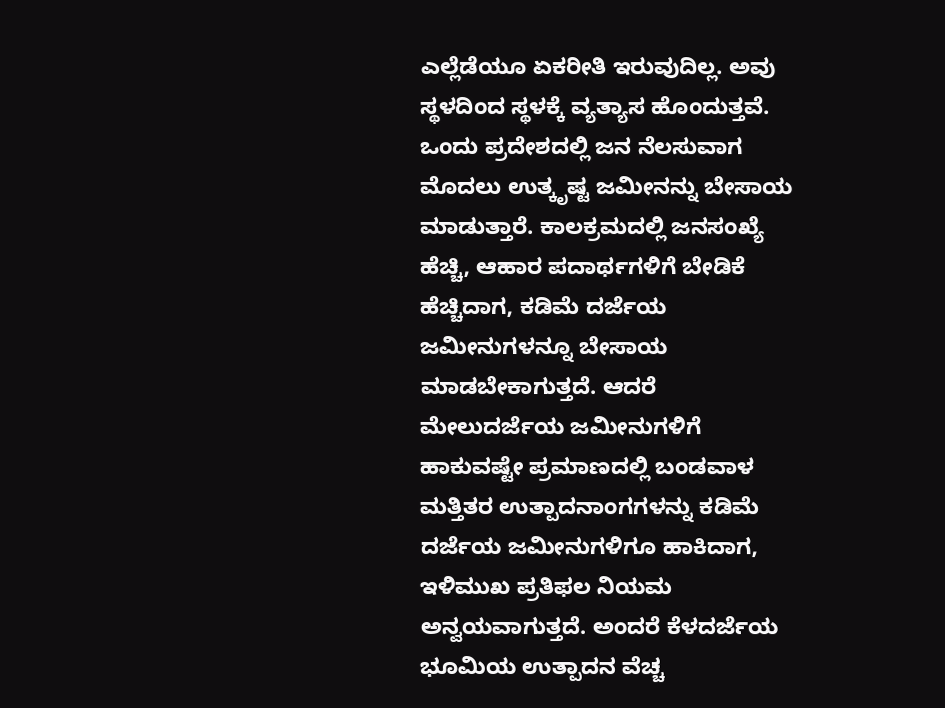ಎಲ್ಲೆಡೆಯೂ ಏಕರೀತಿ ಇರುವುದಿಲ್ಲ. ಅವು ಸ್ಥಳದಿಂದ ಸ್ಥಳಕ್ಕೆ ವ್ಯತ್ಯಾಸ ಹೊಂದುತ್ತವೆ. ಒಂದು ಪ್ರದೇಶದಲ್ಲಿ ಜನ ನೆಲಸುವಾಗ ಮೊದಲು ಉತ್ಕೃಷ್ಟ ಜಮೀನನ್ನು ಬೇಸಾಯ ಮಾಡುತ್ತಾರೆ. ಕಾಲಕ್ರಮದಲ್ಲಿ ಜನಸಂಖ್ಯೆ ಹೆಚ್ಚಿ, ಆಹಾರ ಪದಾರ್ಥಗಳಿಗೆ ಬೇಡಿಕೆ ಹೆಚ್ಚಿದಾಗ, ಕಡಿಮೆ ದರ್ಜೆಯ ಜಮೀನುಗಳನ್ನೂ ಬೇಸಾಯ ಮಾಡಬೇಕಾಗುತ್ತದೆ. ಆದರೆ ಮೇಲುದರ್ಜೆಯ ಜಮೀನುಗಳಿಗೆ ಹಾಕುವಷ್ಟೇ ಪ್ರಮಾಣದಲ್ಲಿ ಬಂಡವಾಳ ಮತ್ತಿತರ ಉತ್ಪಾದನಾಂಗಗಳನ್ನು ಕಡಿಮೆ ದರ್ಜೆಯ ಜಮೀನುಗಳಿಗೂ ಹಾಕಿದಾಗ, ಇಳಿಮುಖ ಪ್ರತಿಫಲ ನಿಯಮ ಅನ್ವಯವಾಗುತ್ತದೆ. ಅಂದರೆ ಕೆಳದರ್ಜೆಯ ಭೂಮಿಯ ಉತ್ಪಾದನ ವೆಚ್ಚ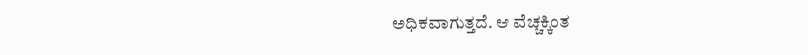ಅಧಿಕವಾಗುತ್ತದೆ. ಆ ವೆಚ್ಚಕ್ಕಿಂತ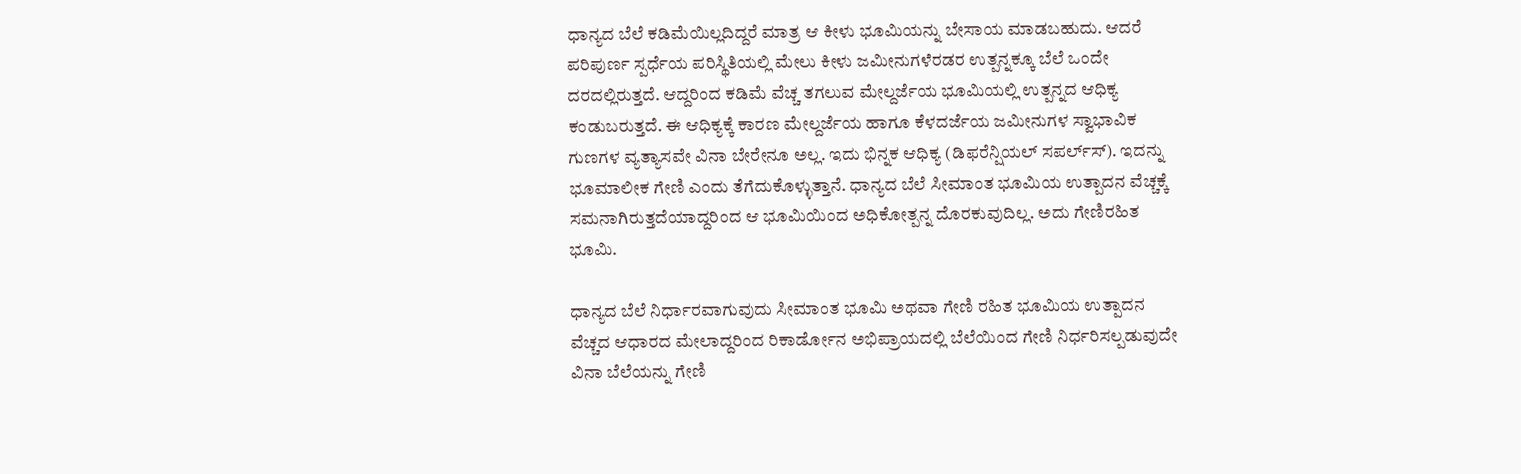ಧಾನ್ಯದ ಬೆಲೆ ಕಡಿಮೆಯಿಲ್ಲದಿದ್ದರೆ ಮಾತ್ರ ಆ ಕೀಳು ಭೂಮಿಯನ್ನು ಬೇಸಾಯ ಮಾಡಬಹುದು. ಆದರೆ ಪರಿಪುರ್ಣ ಸ್ಪರ್ಧೆಯ ಪರಿಸ್ಥಿತಿಯಲ್ಲಿ ಮೇಲು ಕೀಳು ಜಮೀನುಗಳೆರಡರ ಉತ್ಪನ್ನಕ್ಕೂ ಬೆಲೆ ಒಂದೇ ದರದಲ್ಲಿರುತ್ತದೆ. ಆದ್ದರಿಂದ ಕಡಿಮೆ ವೆಚ್ಚ ತಗಲುವ ಮೇಲ್ದರ್ಜೆಯ ಭೂಮಿಯಲ್ಲಿ ಉತ್ಪನ್ನದ ಆಧಿಕ್ಯ ಕಂಡುಬರುತ್ತದೆ. ಈ ಆಧಿಕ್ಯಕ್ಕೆ ಕಾರಣ ಮೇಲ್ದರ್ಜೆಯ ಹಾಗೂ ಕೆಳದರ್ಜೆಯ ಜಮೀನುಗಳ ಸ್ವಾಭಾವಿಕ ಗುಣಗಳ ವ್ಯತ್ಯಾಸವೇ ವಿನಾ ಬೇರೇನೂ ಅಲ್ಲ. ಇದು ಭಿನ್ನಕ ಆಧಿಕ್ಯ (ಡಿಫರೆನ್ಷಿಯಲ್ ಸಪರ್ಲ್‌ಸ್). ಇದನ್ನು ಭೂಮಾಲೀಕ ಗೇಣಿ ಎಂದು ತೆಗೆದುಕೊಳ್ಳುತ್ತಾನೆ. ಧಾನ್ಯದ ಬೆಲೆ ಸೀಮಾಂತ ಭೂಮಿಯ ಉತ್ಪಾದನ ವೆಚ್ಚಕ್ಕೆ ಸಮನಾಗಿರುತ್ತದೆಯಾದ್ದರಿಂದ ಆ ಭೂಮಿಯಿಂದ ಅಧಿಕೋತ್ಪನ್ನ ದೊರಕುವುದಿಲ್ಲ. ಅದು ಗೇಣಿರಹಿತ ಭೂಮಿ.

ಧಾನ್ಯದ ಬೆಲೆ ನಿರ್ಧಾರವಾಗುವುದು ಸೀಮಾಂತ ಭೂಮಿ ಅಥವಾ ಗೇಣಿ ರಹಿತ ಭೂಮಿಯ ಉತ್ಪಾದನ ವೆಚ್ಚದ ಆಧಾರದ ಮೇಲಾದ್ದರಿಂದ ರಿಕಾರ್ಡೋನ ಅಭಿಪ್ರಾಯದಲ್ಲಿ ಬೆಲೆಯಿಂದ ಗೇಣಿ ನಿರ್ಧರಿಸಲ್ಪಡುವುದೇ ವಿನಾ ಬೆಲೆಯನ್ನು ಗೇಣಿ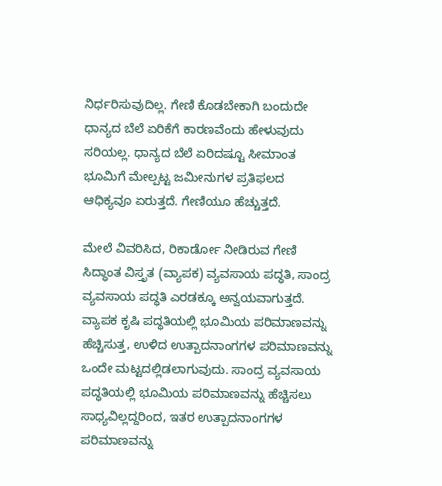ನಿರ್ಧರಿಸುವುದಿಲ್ಲ. ಗೇಣಿ ಕೊಡಬೇಕಾಗಿ ಬಂದುದೇ ಧಾನ್ಯದ ಬೆಲೆ ಏರಿಕೆಗೆ ಕಾರಣವೆಂದು ಹೇಳುವುದು ಸರಿಯಲ್ಲ. ಧಾನ್ಯದ ಬೆಲೆ ಏರಿದಷ್ಟೂ ಸೀಮಾಂತ ಭೂಮಿಗೆ ಮೇಲ್ಪಟ್ಟ ಜಮೀನುಗಳ ಪ್ರತಿಫಲದ ಆಧಿಕ್ಯವೂ ಏರುತ್ತದೆ. ಗೇಣಿಯೂ ಹೆಚ್ಚುತ್ತದೆ.

ಮೇಲೆ ವಿವರಿಸಿದ, ರಿಕಾರ್ಡೋ ನೀಡಿರುವ ಗೇಣಿ ಸಿದ್ಧಾಂತ ವಿಸ್ತೃತ (ವ್ಯಾಪಕ) ವ್ಯವಸಾಯ ಪದ್ಧತಿ, ಸಾಂದ್ರ ವ್ಯವಸಾಯ ಪದ್ಧತಿ ಎರಡಕ್ಕೂ ಅನ್ವಯವಾಗುತ್ತದೆ. ವ್ಯಾಪಕ ಕೃಷಿ ಪದ್ಧತಿಯಲ್ಲಿ ಭೂಮಿಯ ಪರಿಮಾಣವನ್ನು ಹೆಚ್ಚಿಸುತ್ತ, ಉಳಿದ ಉತ್ಪಾದನಾಂಗಗಳ ಪರಿಮಾಣವನ್ನು ಒಂದೇ ಮಟ್ಟದಲ್ಲಿಡಲಾಗುವುದು. ಸಾಂದ್ರ ವ್ಯವಸಾಯ ಪದ್ಧತಿಯಲ್ಲಿ ಭೂಮಿಯ ಪರಿಮಾಣವನ್ನು ಹೆಚ್ಚಿಸಲು ಸಾಧ್ಯವಿಲ್ಲದ್ದರಿಂದ, ಇತರ ಉತ್ಪಾದನಾಂಗಗಳ ಪರಿಮಾಣವನ್ನು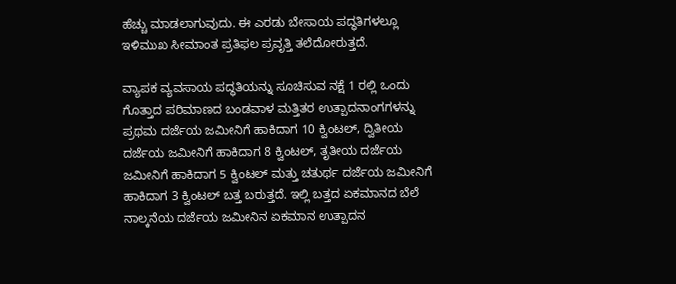ಹೆಚ್ಚು ಮಾಡಲಾಗುವುದು. ಈ ಎರಡು ಬೇಸಾಯ ಪದ್ಧತಿಗಳಲ್ಲೂ ಇಳಿಮುಖ ಸೀಮಾಂತ ಪ್ರತಿಫಲ ಪ್ರವೃತ್ತಿ ತಲೆದೋರುತ್ತದೆ.

ವ್ಯಾಪಕ ವ್ಯವಸಾಯ ಪದ್ಧತಿಯನ್ನು ಸೂಚಿಸುವ ನಕ್ಷೆ 1 ರಲ್ಲಿ ಒಂದು ಗೊತ್ತಾದ ಪರಿಮಾಣದ ಬಂಡವಾಳ ಮತ್ತಿತರ ಉತ್ಪಾದನಾಂಗಗಳನ್ನು ಪ್ರಥಮ ದರ್ಜೆಯ ಜಮೀನಿಗೆ ಹಾಕಿದಾಗ 10 ಕ್ವಿಂಟಲ್, ದ್ವಿತೀಯ ದರ್ಜೆಯ ಜಮೀನಿಗೆ ಹಾಕಿದಾಗ 8 ಕ್ವಿಂಟಲ್, ತೃತೀಯ ದರ್ಜೆಯ ಜಮೀನಿಗೆ ಹಾಕಿದಾಗ 5 ಕ್ವಿಂಟಲ್ ಮತ್ತು ಚತುರ್ಥ ದರ್ಜೆಯ ಜಮೀನಿಗೆ ಹಾಕಿದಾಗ 3 ಕ್ವಿಂಟಲ್ ಬತ್ತ ಬರುತ್ತದೆ. ಇಲ್ಲಿ ಬತ್ತದ ಏಕಮಾನದ ಬೆಲೆ ನಾಲ್ಕನೆಯ ದರ್ಜೆಯ ಜಮೀನಿನ ಏಕಮಾನ ಉತ್ಪಾದನ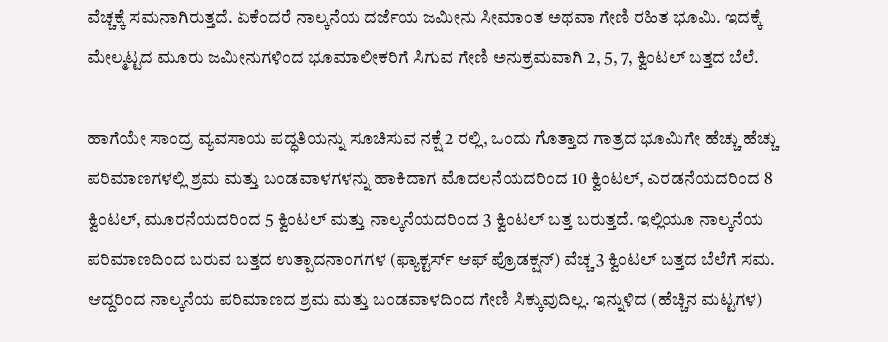ವೆಚ್ಚಕ್ಕೆ ಸಮನಾಗಿರುತ್ತದೆ. ಏಕೆಂದರೆ ನಾಲ್ಕನೆಯ ದರ್ಜೆಯ ಜಮೀನು ಸೀಮಾಂತ ಅಥವಾ ಗೇಣಿ ರಹಿತ ಭೂಮಿ. ಇದಕ್ಕೆ ಮೇಲ್ಮಟ್ಟದ ಮೂರು ಜಮೀನುಗಳಿಂದ ಭೂಮಾಲೀಕರಿಗೆ ಸಿಗುವ ಗೇಣಿ ಅನುಕ್ರಮವಾಗಿ 2, 5, 7, ಕ್ವಿಂಟಲ್ ಬತ್ತದ ಬೆಲೆ.

ಹಾಗೆಯೇ ಸಾಂದ್ರ ವ್ಯವಸಾಯ ಪದ್ಧತಿಯನ್ನು ಸೂಚಿಸುವ ನಕ್ಷೆ 2 ರಲ್ಲಿ, ಒಂದು ಗೊತ್ತಾದ ಗಾತ್ರದ ಭೂಮಿಗೇ ಹೆಚ್ಚು ಹೆಚ್ಚು ಪರಿಮಾಣಗಳಲ್ಲಿ ಶ್ರಮ ಮತ್ತು ಬಂಡವಾಳಗಳನ್ನು ಹಾಕಿದಾಗ ಮೊದಲನೆಯದರಿಂದ 10 ಕ್ವಿಂಟಲ್, ಎರಡನೆಯದರಿಂದ 8 ಕ್ವಿಂಟಲ್, ಮೂರನೆಯದರಿಂದ 5 ಕ್ವಿಂಟಲ್ ಮತ್ತು ನಾಲ್ಕನೆಯದರಿಂದ 3 ಕ್ವಿಂಟಲ್ ಬತ್ತ ಬರುತ್ತದೆ. ಇಲ್ಲಿಯೂ ನಾಲ್ಕನೆಯ ಪರಿಮಾಣದಿಂದ ಬರುವ ಬತ್ತದ ಉತ್ಪಾದನಾಂಗಗಳ (ಫ್ಯಾಕ್ಟರ್ಸ್‌ ಆಫ್ ಪ್ರೊಡಕ್ಷನ್) ವೆಚ್ಚ 3 ಕ್ವಿಂಟಲ್ ಬತ್ತದ ಬೆಲೆಗೆ ಸಮ. ಆದ್ದರಿಂದ ನಾಲ್ಕನೆಯ ಪರಿಮಾಣದ ಶ್ರಮ ಮತ್ತು ಬಂಡವಾಳದಿಂದ ಗೇಣಿ ಸಿಕ್ಕುವುದಿಲ್ಲ. ಇನ್ನುಳಿದ (ಹೆಚ್ಚಿನ ಮಟ್ಟಗಳ)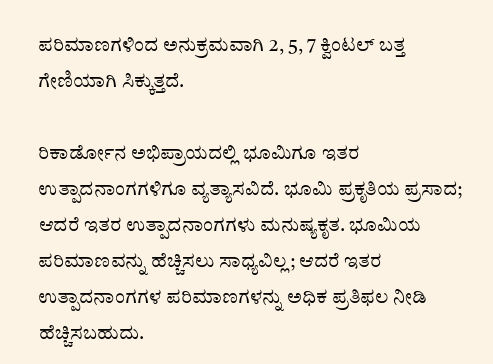ಪರಿಮಾಣಗಳಿಂದ ಅನುಕ್ರಮವಾಗಿ 2, 5, 7 ಕ್ವಿಂಟಲ್ ಬತ್ತ ಗೇಣಿಯಾಗಿ ಸಿಕ್ಕುತ್ತದೆ.

ರಿಕಾರ್ಡೋನ ಅಭಿಪ್ರಾಯದಲ್ಲಿ ಭೂಮಿಗೂ ಇತರ ಉತ್ಪಾದನಾಂಗಗಳಿಗೂ ವ್ಯತ್ಯಾಸವಿದೆ. ಭೂಮಿ ಪ್ರಕೃತಿಯ ಪ್ರಸಾದ; ಆದರೆ ಇತರ ಉತ್ಪಾದನಾಂಗಗಳು ಮನುಷ್ಯಕೃತ. ಭೂಮಿಯ ಪರಿಮಾಣವನ್ನು ಹೆಚ್ಚಿಸಲು ಸಾಧ್ಯವಿಲ್ಲ; ಆದರೆ ಇತರ ಉತ್ಪಾದನಾಂಗಗಳ ಪರಿಮಾಣಗಳನ್ನು ಅಧಿಕ ಪ್ರತಿಫಲ ನೀಡಿ ಹೆಚ್ಚಿಸಬಹುದು.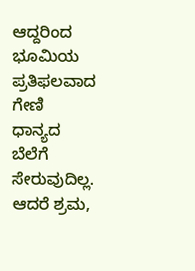ಆದ್ದರಿಂದ ಭೂಮಿಯ ಪ್ರತಿಫಲವಾದ ಗೇಣಿ ಧಾನ್ಯದ ಬೆಲೆಗೆ ಸೇರುವುದಿಲ್ಲ. ಆದರೆ ಶ್ರಮ,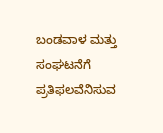ಬಂಡವಾಳ ಮತ್ತು ಸಂಘಟನೆಗೆ ಪ್ರತಿಫಲವೆನಿಸುವ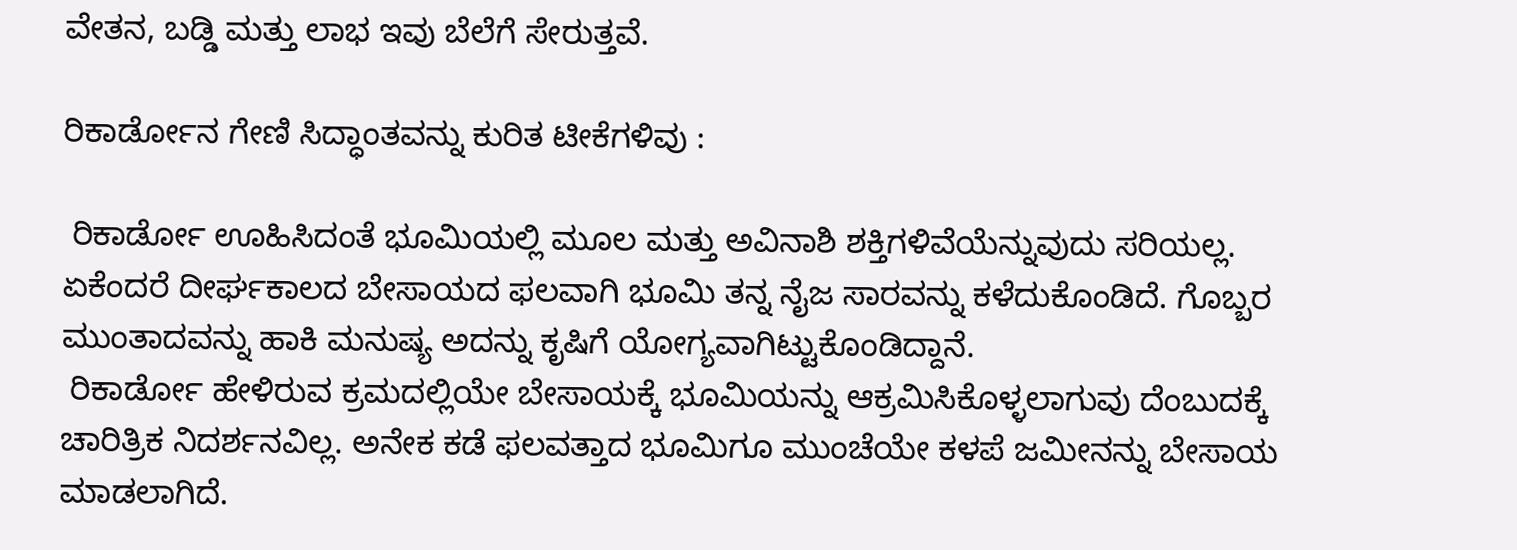ವೇತನ, ಬಡ್ಡಿ ಮತ್ತು ಲಾಭ ಇವು ಬೆಲೆಗೆ ಸೇರುತ್ತವೆ.

ರಿಕಾರ್ಡೋನ ಗೇಣಿ ಸಿದ್ಧಾಂತವನ್ನು ಕುರಿತ ಟೀಕೆಗಳಿವು :

 ರಿಕಾರ್ಡೋ ಊಹಿಸಿದಂತೆ ಭೂಮಿಯಲ್ಲಿ ಮೂಲ ಮತ್ತು ಅವಿನಾಶಿ ಶಕ್ತಿಗಳಿವೆಯೆನ್ನುವುದು ಸರಿಯಲ್ಲ. ಏಕೆಂದರೆ ದೀರ್ಘಕಾಲದ ಬೇಸಾಯದ ಫಲವಾಗಿ ಭೂಮಿ ತನ್ನ ನೈಜ ಸಾರವನ್ನು ಕಳೆದುಕೊಂಡಿದೆ. ಗೊಬ್ಬರ ಮುಂತಾದವನ್ನು ಹಾಕಿ ಮನುಷ್ಯ ಅದನ್ನು ಕೃಷಿಗೆ ಯೋಗ್ಯವಾಗಿಟ್ಟುಕೊಂಡಿದ್ದಾನೆ.
 ರಿಕಾರ್ಡೋ ಹೇಳಿರುವ ಕ್ರಮದಲ್ಲಿಯೇ ಬೇಸಾಯಕ್ಕೆ ಭೂಮಿಯನ್ನು ಆಕ್ರಮಿಸಿಕೊಳ್ಳಲಾಗುವು ದೆಂಬುದಕ್ಕೆ ಚಾರಿತ್ರಿಕ ನಿದರ್ಶನವಿಲ್ಲ. ಅನೇಕ ಕಡೆ ಫಲವತ್ತಾದ ಭೂಮಿಗೂ ಮುಂಚೆಯೇ ಕಳಪೆ ಜಮೀನನ್ನು ಬೇಸಾಯ ಮಾಡಲಾಗಿದೆ.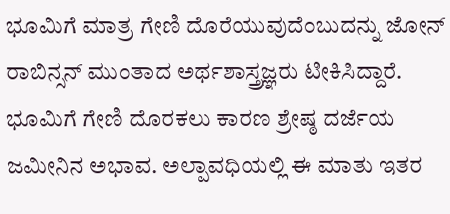ಭೂಮಿಗೆ ಮಾತ್ರ ಗೇಣಿ ದೊರೆಯುವುದೆಂಬುದನ್ನು ಜೋನ್ ರಾಬಿನ್ಸನ್ ಮುಂತಾದ ಅರ್ಥಶಾಸ್ತ್ರಜ್ಞರು ಟೀಕಿಸಿದ್ದಾರೆ. ಭೂಮಿಗೆ ಗೇಣಿ ದೊರಕಲು ಕಾರಣ ಶ್ರೇಷ್ಠ ದರ್ಜೆಯ ಜಮೀನಿನ ಅಭಾವ. ಅಲ್ಪಾವಧಿಯಲ್ಲಿ ಈ ಮಾತು ಇತರ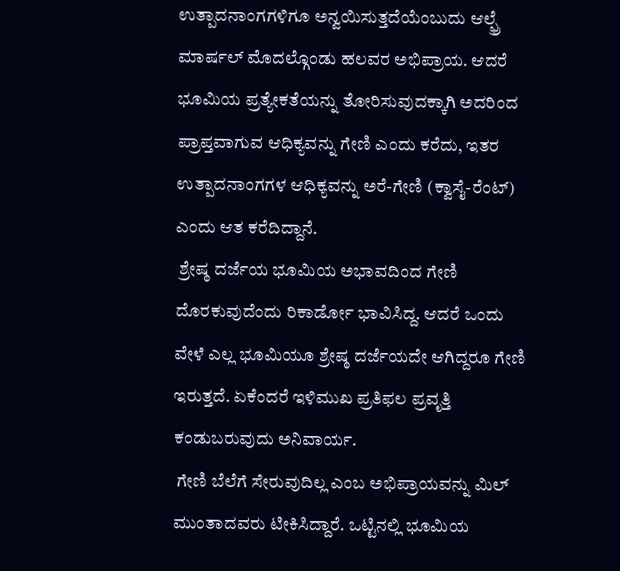ಉತ್ಪಾದನಾಂಗಗಳಿಗೂ ಅನ್ವಯಿಸುತ್ತದೆಯೆಂಬುದು ಆಲ್ಫ್ರೆ ಮಾರ್ಷಲ್ ಮೊದಲ್ಗೊಂಡು ಹಲವರ ಅಭಿಪ್ರಾಯ. ಆದರೆ ಭೂಮಿಯ ಪ್ರತ್ಯೇಕತೆಯನ್ನು ತೋರಿಸುವುದಕ್ಕಾಗಿ ಅದರಿಂದ ಪ್ರಾಪ್ತವಾಗುವ ಆಧಿಕ್ಯವನ್ನು ಗೇಣಿ ಎಂದು ಕರೆದು, ಇತರ ಉತ್ಪಾದನಾಂಗಗಳ ಆಧಿಕ್ಯವನ್ನು ಅರೆ-ಗೇಣಿ (ಕ್ವಾಸೈ-ರೆಂಟ್) ಎಂದು ಆತ ಕರೆದಿದ್ದಾನೆ.
 ಶ್ರೇಷ್ಠ ದರ್ಜೆಯ ಭೂಮಿಯ ಅಭಾವದಿಂದ ಗೇಣಿ ದೊರಕುವುದೆಂದು ರಿಕಾರ್ಡೋ ಭಾವಿಸಿದ್ದ. ಆದರೆ ಒಂದು ವೇಳೆ ಎಲ್ಲ ಭೂಮಿಯೂ ಶ್ರೇಷ್ಠ ದರ್ಜೆಯದೇ ಆಗಿದ್ದರೂ ಗೇಣಿ ಇರುತ್ತದೆ. ಏಕೆಂದರೆ ಇಳಿಮುಖ ಪ್ರತಿಫಲ ಪ್ರವೃತ್ತಿ ಕಂಡುಬರುವುದು ಅನಿವಾರ್ಯ.
 ಗೇಣಿ ಬೆಲೆಗೆ ಸೇರುವುದಿಲ್ಲ ಎಂಬ ಅಭಿಪ್ರಾಯವನ್ನು ಮಿಲ್ ಮುಂತಾದವರು ಟೀಕಿಸಿದ್ದಾರೆ. ಒಟ್ಟಿನಲ್ಲಿ ಭೂಮಿಯ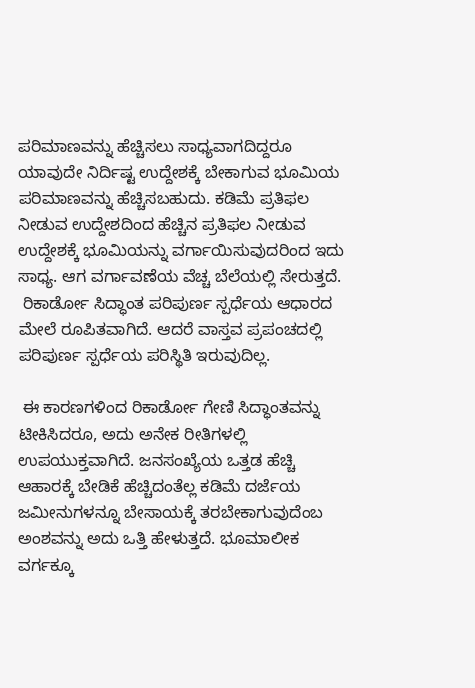ಪರಿಮಾಣವನ್ನು ಹೆಚ್ಚಿಸಲು ಸಾಧ್ಯವಾಗದಿದ್ದರೂ ಯಾವುದೇ ನಿರ್ದಿಷ್ಟ ಉದ್ದೇಶಕ್ಕೆ ಬೇಕಾಗುವ ಭೂಮಿಯ ಪರಿಮಾಣವನ್ನು ಹೆಚ್ಚಿಸಬಹುದು. ಕಡಿಮೆ ಪ್ರತಿಫಲ ನೀಡುವ ಉದ್ದೇಶದಿಂದ ಹೆಚ್ಚಿನ ಪ್ರತಿಫಲ ನೀಡುವ ಉದ್ದೇಶಕ್ಕೆ ಭೂಮಿಯನ್ನು ವರ್ಗಾಯಿಸುವುದರಿಂದ ಇದು ಸಾಧ್ಯ. ಆಗ ವರ್ಗಾವಣೆಯ ವೆಚ್ಚ ಬೆಲೆಯಲ್ಲಿ ಸೇರುತ್ತದೆ.
 ರಿಕಾರ್ಡೋ ಸಿದ್ಧಾಂತ ಪರಿಪುರ್ಣ ಸ್ಪರ್ಧೆಯ ಆಧಾರದ ಮೇಲೆ ರೂಪಿತವಾಗಿದೆ. ಆದರೆ ವಾಸ್ತವ ಪ್ರಪಂಚದಲ್ಲಿ ಪರಿಪುರ್ಣ ಸ್ಪರ್ಧೆಯ ಪರಿಸ್ಥಿತಿ ಇರುವುದಿಲ್ಲ.

 ಈ ಕಾರಣಗಳಿಂದ ರಿಕಾರ್ಡೋ ಗೇಣಿ ಸಿದ್ಧಾಂತವನ್ನು ಟೀಕಿಸಿದರೂ, ಅದು ಅನೇಕ ರೀತಿಗಳಲ್ಲಿ ಉಪಯುಕ್ತವಾಗಿದೆ. ಜನಸಂಖ್ಯೆಯ ಒತ್ತಡ ಹೆಚ್ಚಿ ಆಹಾರಕ್ಕೆ ಬೇಡಿಕೆ ಹೆಚ್ಚಿದಂತೆಲ್ಲ ಕಡಿಮೆ ದರ್ಜೆಯ ಜಮೀನುಗಳನ್ನೂ ಬೇಸಾಯಕ್ಕೆ ತರಬೇಕಾಗುವುದೆಂಬ ಅಂಶವನ್ನು ಅದು ಒತ್ತಿ ಹೇಳುತ್ತದೆ. ಭೂಮಾಲೀಕ ವರ್ಗಕ್ಕೂ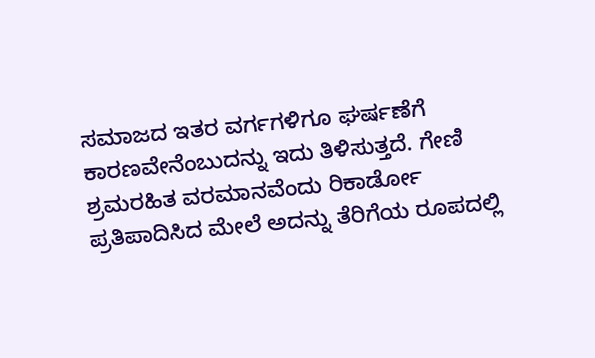ಸಮಾಜದ ಇತರ ವರ್ಗಗಳಿಗೂ ಘರ್ಷಣೆಗೆ ಕಾರಣವೇನೆಂಬುದನ್ನು ಇದು ತಿಳಿಸುತ್ತದೆ. ಗೇಣಿ ಶ್ರಮರಹಿತ ವರಮಾನವೆಂದು ರಿಕಾರ್ಡೋ ಪ್ರತಿಪಾದಿಸಿದ ಮೇಲೆ ಅದನ್ನು ತೆರಿಗೆಯ ರೂಪದಲ್ಲಿ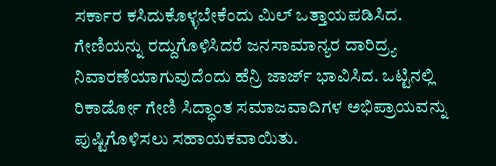ಸರ್ಕಾರ ಕಸಿದುಕೊಳ್ಳಬೇಕೆಂದು ಮಿಲ್ ಒತ್ತಾಯಪಡಿಸಿದ. ಗೇಣಿಯನ್ನು ರದ್ದುಗೊಳಿಸಿದರೆ ಜನಸಾಮಾನ್ಯರ ದಾರಿದ್ರ್ಯ ನಿವಾರಣೆಯಾಗುವುದೆಂದು ಹೆನ್ರಿ ಜಾರ್ಜ್ ಭಾವಿಸಿದ. ಒಟ್ಟಿನಲ್ಲಿ ರಿಕಾರ್ಡೋ ಗೇಣಿ ಸಿದ್ಧಾಂತ ಸಮಾಜವಾದಿಗಳ ಅಭಿಪ್ರಾಯವನ್ನು ಪುಷ್ಟಿಗೊಳಿಸಲು ಸಹಾಯಕವಾಯಿತು.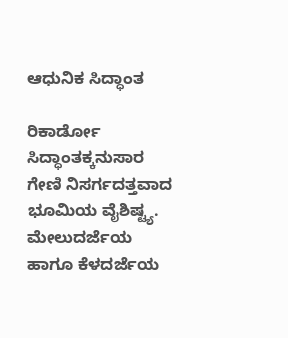ಆಧುನಿಕ ಸಿದ್ಧಾಂತ

ರಿಕಾರ್ಡೋ ಸಿದ್ಧಾಂತಕ್ಕನುಸಾರ ಗೇಣಿ ನಿಸರ್ಗದತ್ತವಾದ ಭೂಮಿಯ ವೈಶಿಷ್ಟ್ಯ. ಮೇಲುದರ್ಜೆಯ ಹಾಗೂ ಕೆಳದರ್ಜೆಯ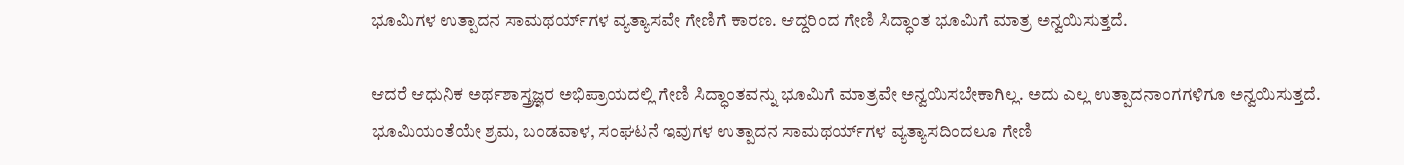ಭೂಮಿಗಳ ಉತ್ಪಾದನ ಸಾಮಥರ್ಯ್‌ಗಳ ವ್ಯತ್ಯಾಸವೇ ಗೇಣಿಗೆ ಕಾರಣ. ಆದ್ದರಿಂದ ಗೇಣಿ ಸಿದ್ಧಾಂತ ಭೂಮಿಗೆ ಮಾತ್ರ ಅನ್ವಯಿಸುತ್ತದೆ.

ಆದರೆ ಆಧುನಿಕ ಅರ್ಥಶಾಸ್ತ್ರಜ್ಞರ ಅಭಿಪ್ರಾಯದಲ್ಲಿ ಗೇಣಿ ಸಿದ್ಧಾಂತವನ್ನು ಭೂಮಿಗೆ ಮಾತ್ರವೇ ಅನ್ವಯಿಸಬೇಕಾಗಿಲ್ಲ. ಅದು ಎಲ್ಲ ಉತ್ಪಾದನಾಂಗಗಳಿಗೂ ಅನ್ವಯಿಸುತ್ತದೆ. ಭೂಮಿಯಂತೆಯೇ ಶ್ರಮ, ಬಂಡವಾಳ, ಸಂಘಟನೆ ಇವುಗಳ ಉತ್ಪಾದನ ಸಾಮಥರ್ಯ್‌ಗಳ ವ್ಯತ್ಯಾಸದಿಂದಲೂ ಗೇಣಿ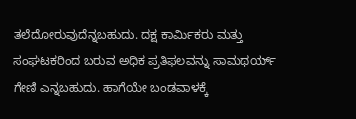ತಲೆದೋರುವುದೆನ್ನಬಹುದು. ದಕ್ಷ ಕಾರ್ಮಿಕರು ಮತ್ತು ಸಂಘಟಕರಿಂದ ಬರುವ ಅಧಿಕ ಪ್ರತಿಫಲವನ್ನು ಸಾಮಥರ್ಯ್‌ ಗೇಣಿ ಎನ್ನಬಹುದು. ಹಾಗೆಯೇ ಬಂಡವಾಳಕ್ಕೆ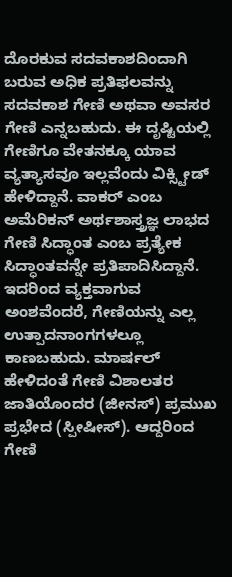ದೊರಕುವ ಸದವಕಾಶದಿಂದಾಗಿ ಬರುವ ಅಧಿಕ ಪ್ರತಿಫಲವನ್ನು ಸದವಕಾಶ ಗೇಣಿ ಅಥವಾ ಅವಸರ ಗೇಣಿ ಎನ್ನಬಹುದು. ಈ ದೃಷ್ಟಿಯಲ್ಲಿ ಗೇಣಿಗೂ ವೇತನಕ್ಕೂ ಯಾವ ವ್ಯತ್ಯಾಸವೂ ಇಲ್ಲವೆಂದು ವಿಕ್ಸ್ಟೀಡ್ ಹೇಳಿದ್ದಾನೆ. ವಾಕರ್ ಎಂಬ ಅಮೆರಿಕನ್ ಅರ್ಥಶಾಸ್ತ್ರಜ್ಞ ಲಾಭದ ಗೇಣಿ ಸಿದ್ಧಾಂತ ಎಂಬ ಪ್ರತ್ಯೇಕ ಸಿದ್ಧಾಂತವನ್ನೇ ಪ್ರತಿಪಾದಿಸಿದ್ದಾನೆ. ಇದರಿಂದ ವ್ಯಕ್ತವಾಗುವ ಅಂಶವೆಂದರೆ, ಗೇಣಿಯನ್ನು ಎಲ್ಲ ಉತ್ಪಾದನಾಂಗಗಳಲ್ಲೂ ಕಾಣಬಹುದು. ಮಾರ್ಷಲ್ ಹೇಳಿದಂತೆ ಗೇಣಿ ವಿಶಾಲತರ ಜಾತಿಯೊಂದರ (ಜೀನಸ್) ಪ್ರಮುಖ ಪ್ರಭೇದ (ಸ್ಪೀಷೀಸ್). ಆದ್ದರಿಂದ ಗೇಣಿ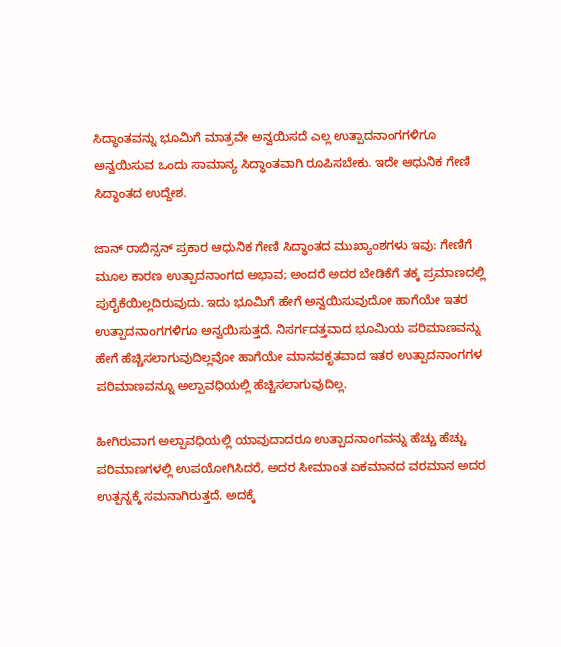ಸಿದ್ಧಾಂತವನ್ನು ಭೂಮಿಗೆ ಮಾತ್ರವೇ ಅನ್ವಯಿಸದೆ ಎಲ್ಲ ಉತ್ಪಾದನಾಂಗಗಳಿಗೂ ಅನ್ವಯಿಸುವ ಒಂದು ಸಾಮಾನ್ಯ ಸಿದ್ಧಾಂತವಾಗಿ ರೂಪಿಸಬೇಕು. ಇದೇ ಆಧುನಿಕ ಗೇಣಿ ಸಿದ್ಧಾಂತದ ಉದ್ದೇಶ.

ಜಾನ್ ರಾಬಿನ್ಸನ್ ಪ್ರಕಾರ ಆಧುನಿಕ ಗೇಣಿ ಸಿದ್ಧಾಂತದ ಮುಖ್ಯಾಂಶಗಳು ಇವು: ಗೇಣಿಗೆ ಮೂಲ ಕಾರಣ ಉತ್ಪಾದನಾಂಗದ ಅಭಾವ; ಅಂದರೆ ಅದರ ಬೇಡಿಕೆಗೆ ತಕ್ಕ ಪ್ರಮಾಣದಲ್ಲಿ ಪುರೈಕೆಯಿಲ್ಲದಿರುವುದು. ಇದು ಭೂಮಿಗೆ ಹೇಗೆ ಅನ್ವಯಿಸುವುದೋ ಹಾಗೆಯೇ ಇತರ ಉತ್ಪಾದನಾಂಗಗಳಿಗೂ ಅನ್ವಯಿಸುತ್ತದೆ. ನಿಸರ್ಗದತ್ತವಾದ ಭೂಮಿಯ ಪರಿಮಾಣವನ್ನು ಹೇಗೆ ಹೆಚ್ಚಿಸಲಾಗುವುದಿಲ್ಲವೋ ಹಾಗೆಯೇ ಮಾನವಕೃತವಾದ ಇತರ ಉತ್ಪಾದನಾಂಗಗಳ ಪರಿಮಾಣವನ್ನೂ ಅಲ್ಪಾವಧಿಯಲ್ಲಿ ಹೆಚ್ಚಿಸಲಾಗುವುದಿಲ್ಲ.

ಹೀಗಿರುವಾಗ ಅಲ್ಪಾವಧಿಯಲ್ಲಿ ಯಾವುದಾದರೂ ಉತ್ಪಾದನಾಂಗವನ್ನು ಹೆಚ್ಚು ಹೆಚ್ಚು ಪರಿಮಾಣಗಳಲ್ಲಿ ಉಪಯೋಗಿಸಿದರೆ, ಅದರ ಸೀಮಾಂತ ಏಕಮಾನದ ವರಮಾನ ಅದರ ಉತ್ಪನ್ನಕ್ಕೆ ಸಮನಾಗಿರುತ್ತದೆ. ಅದಕ್ಕೆ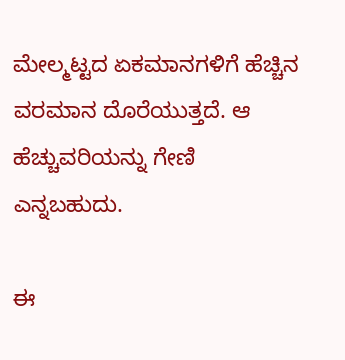ಮೇಲ್ಮಟ್ಟದ ಏಕಮಾನಗಳಿಗೆ ಹೆಚ್ಚಿನ ವರಮಾನ ದೊರೆಯುತ್ತದೆ. ಆ ಹೆಚ್ಚುವರಿಯನ್ನು ಗೇಣಿ ಎನ್ನಬಹುದು.

ಈ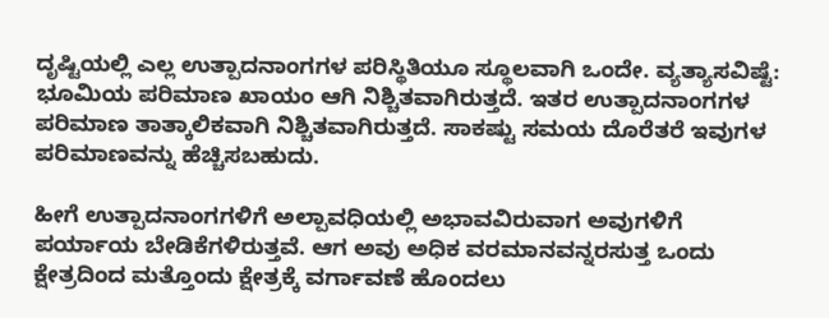ದೃಷ್ಟಿಯಲ್ಲಿ ಎಲ್ಲ ಉತ್ಪಾದನಾಂಗಗಳ ಪರಿಸ್ಥಿತಿಯೂ ಸ್ಥೂಲವಾಗಿ ಒಂದೇ. ವ್ಯತ್ಯಾಸವಿಷ್ಟೆ: ಭೂಮಿಯ ಪರಿಮಾಣ ಖಾಯಂ ಆಗಿ ನಿಶ್ಚಿತವಾಗಿರುತ್ತದೆ. ಇತರ ಉತ್ಪಾದನಾಂಗಗಳ ಪರಿಮಾಣ ತಾತ್ಕಾಲಿಕವಾಗಿ ನಿಶ್ಚಿತವಾಗಿರುತ್ತದೆ. ಸಾಕಷ್ಟು ಸಮಯ ದೊರೆತರೆ ಇವುಗಳ ಪರಿಮಾಣವನ್ನು ಹೆಚ್ಚಿಸಬಹುದು.

ಹೀಗೆ ಉತ್ಪಾದನಾಂಗಗಳಿಗೆ ಅಲ್ಪಾವಧಿಯಲ್ಲಿ ಅಭಾವವಿರುವಾಗ ಅವುಗಳಿಗೆ ಪರ್ಯಾಯ ಬೇಡಿಕೆಗಳಿರುತ್ತವೆ. ಆಗ ಅವು ಅಧಿಕ ವರಮಾನವನ್ನರಸುತ್ತ ಒಂದು ಕ್ಷೇತ್ರದಿಂದ ಮತ್ತೊಂದು ಕ್ಷೇತ್ರಕ್ಕೆ ವರ್ಗಾವಣೆ ಹೊಂದಲು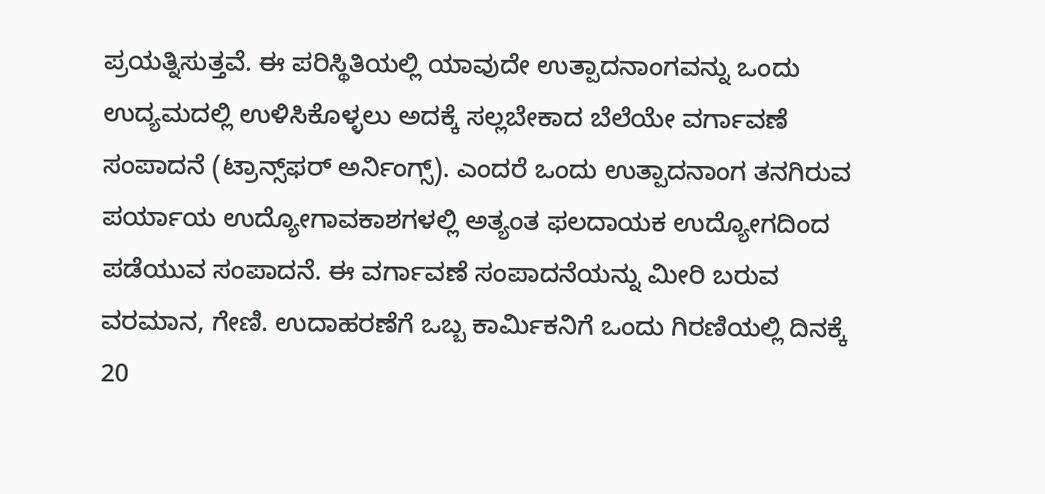ಪ್ರಯತ್ನಿಸುತ್ತವೆ. ಈ ಪರಿಸ್ಥಿತಿಯಲ್ಲಿ ಯಾವುದೇ ಉತ್ಪಾದನಾಂಗವನ್ನು ಒಂದು ಉದ್ಯಮದಲ್ಲಿ ಉಳಿಸಿಕೊಳ್ಳಲು ಅದಕ್ಕೆ ಸಲ್ಲಬೇಕಾದ ಬೆಲೆಯೇ ವರ್ಗಾವಣೆ ಸಂಪಾದನೆ (ಟ್ರಾನ್ಸ್‌ಫರ್ ಅರ್ನಿಂಗ್ಸ್‌). ಎಂದರೆ ಒಂದು ಉತ್ಪಾದನಾಂಗ ತನಗಿರುವ ಪರ್ಯಾಯ ಉದ್ಯೋಗಾವಕಾಶಗಳಲ್ಲಿ ಅತ್ಯಂತ ಫಲದಾಯಕ ಉದ್ಯೋಗದಿಂದ ಪಡೆಯುವ ಸಂಪಾದನೆ. ಈ ವರ್ಗಾವಣೆ ಸಂಪಾದನೆಯನ್ನು ಮೀರಿ ಬರುವ ವರಮಾನ, ಗೇಣಿ. ಉದಾಹರಣೆಗೆ ಒಬ್ಬ ಕಾರ್ಮಿಕನಿಗೆ ಒಂದು ಗಿರಣಿಯಲ್ಲಿ ದಿನಕ್ಕೆ 20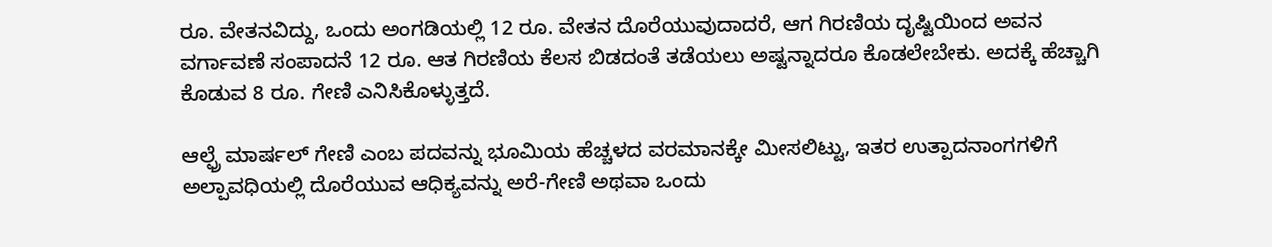ರೂ. ವೇತನವಿದ್ದು, ಒಂದು ಅಂಗಡಿಯಲ್ಲಿ 12 ರೂ. ವೇತನ ದೊರೆಯುವುದಾದರೆ, ಆಗ ಗಿರಣಿಯ ದೃಷ್ಟಿಯಿಂದ ಅವನ ವರ್ಗಾವಣೆ ಸಂಪಾದನೆ 12 ರೂ. ಆತ ಗಿರಣಿಯ ಕೆಲಸ ಬಿಡದಂತೆ ತಡೆಯಲು ಅಷ್ಟನ್ನಾದರೂ ಕೊಡಲೇಬೇಕು. ಅದಕ್ಕೆ ಹೆಚ್ಚಾಗಿ ಕೊಡುವ 8 ರೂ. ಗೇಣಿ ಎನಿಸಿಕೊಳ್ಳುತ್ತದೆ.

ಆಲ್ಫ್ರೆ ಮಾರ್ಷಲ್ ಗೇಣಿ ಎಂಬ ಪದವನ್ನು ಭೂಮಿಯ ಹೆಚ್ಚಳದ ವರಮಾನಕ್ಕೇ ಮೀಸಲಿಟ್ಟು, ಇತರ ಉತ್ಪಾದನಾಂಗಗಳಿಗೆ ಅಲ್ಪಾವಧಿಯಲ್ಲಿ ದೊರೆಯುವ ಆಧಿಕ್ಯವನ್ನು ಅರೆ-ಗೇಣಿ ಅಥವಾ ಒಂದು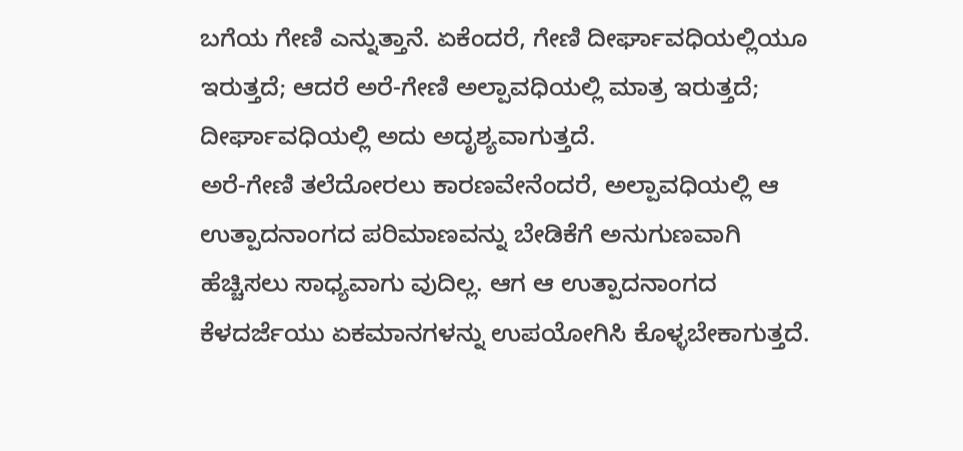ಬಗೆಯ ಗೇಣಿ ಎನ್ನುತ್ತಾನೆ. ಏಕೆಂದರೆ, ಗೇಣಿ ದೀರ್ಘಾವಧಿಯಲ್ಲಿಯೂ ಇರುತ್ತದೆ; ಆದರೆ ಅರೆ-ಗೇಣಿ ಅಲ್ಪಾವಧಿಯಲ್ಲಿ ಮಾತ್ರ ಇರುತ್ತದೆ; ದೀರ್ಘಾವಧಿಯಲ್ಲಿ ಅದು ಅದೃಶ್ಯವಾಗುತ್ತದೆ.
ಅರೆ-ಗೇಣಿ ತಲೆದೋರಲು ಕಾರಣವೇನೆಂದರೆ, ಅಲ್ಪಾವಧಿಯಲ್ಲಿ ಆ ಉತ್ಪಾದನಾಂಗದ ಪರಿಮಾಣವನ್ನು ಬೇಡಿಕೆಗೆ ಅನುಗುಣವಾಗಿ ಹೆಚ್ಚಿಸಲು ಸಾಧ್ಯವಾಗು ವುದಿಲ್ಲ. ಆಗ ಆ ಉತ್ಪಾದನಾಂಗದ ಕೆಳದರ್ಜೆಯು ಏಕಮಾನಗಳನ್ನು ಉಪಯೋಗಿಸಿ ಕೊಳ್ಳಬೇಕಾಗುತ್ತದೆ.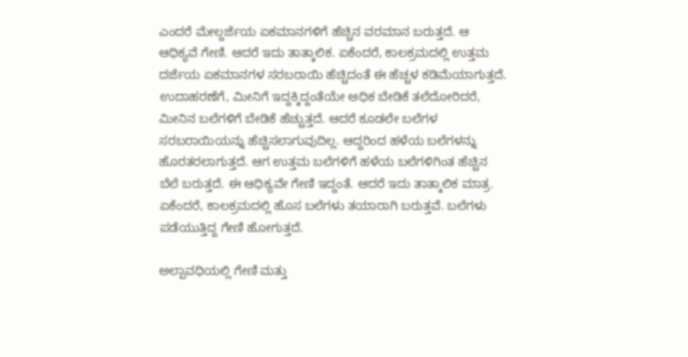ಎಂದರೆ ಮೇಲ್ದರ್ಜೆಯ ಏಕಮಾನಗಳಿಗೆ ಹೆಚ್ಚಿನ ವರಮಾನ ಬರುತ್ತದೆ. ಆ ಆಧಿಕ್ಯವೆ ಗೇಣಿ. ಆದರೆ ಇದು ತಾತ್ಕಾಲಿಕ. ಏಕೆಂದರೆ, ಕಾಲಕ್ರಮದಲ್ಲಿ ಉತ್ತಮ ದರ್ಜೆಯ ಏಕಮಾನಗಳ ಸರಬರಾಯಿ ಹೆಚ್ಚಿದಂತೆ ಈ ಹೆಚ್ಚಳ ಕಡಿಮೆಯಾಗುತ್ತದೆ. ಉದಾಹರಣೆಗೆ, ಮೀನಿಗೆ ಇದ್ದಕ್ಕಿದ್ದಂತೆಯೇ ಅಧಿಕ ಬೇಡಿಕೆ ತಲೆದೋರಿದರೆ, ಮೀನಿನ ಬಲೆಗಳಿಗೆ ಬೇಡಿಕೆ ಹೆಚ್ಚುತ್ತದೆ. ಆದರೆ ಕೂಡಲೇ ಬಲೆಗಳ ಸರಬರಾಯಿಯನ್ನು ಹೆಚ್ಚಿಸಲಾಗುವುದಿಲ್ಲ. ಆದ್ದರಿಂದ ಹಳೆಯ ಬಲೆಗಳನ್ನು ಹೊರತರಲಾಗುತ್ತದೆ. ಆಗ ಉತ್ತಮ ಬಲೆಗಳಿಗೆ ಹಳೆಯ ಬಲೆಗಳಿಗಿಂತ ಹೆಚ್ಚಿನ ಬೆಲೆ ಬರುತ್ತದೆ. ಈ ಆಧಿಕ್ಯವೇ ಗೇಣಿ ಇದ್ದಂತೆ. ಆದರೆ ಇದು ತಾತ್ಕಾಲಿಕ ಮಾತ್ರ. ಏಕೆಂದರೆ, ಕಾಲಕ್ರಮದಲ್ಲಿ ಹೊಸ ಬಲೆಗಳು ತಯಾರಾಗಿ ಬರುತ್ತವೆ. ಬಲೆಗಳು ಪಡೆಯುತ್ತಿದ್ದ ಗೇಣಿ ಹೋಗುತ್ತದೆ.

ಅಲ್ಪಾವಧಿಯಲ್ಲಿ ಗೇಣಿ ಮತ್ತು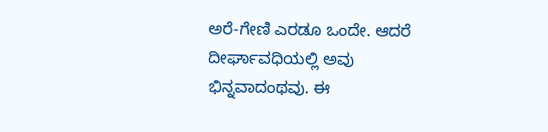ಅರೆ-ಗೇಣಿ ಎರಡೂ ಒಂದೇ. ಆದರೆ ದೀರ್ಘಾವಧಿಯಲ್ಲಿ ಅವು ಭಿನ್ನವಾದಂಥವು. ಈ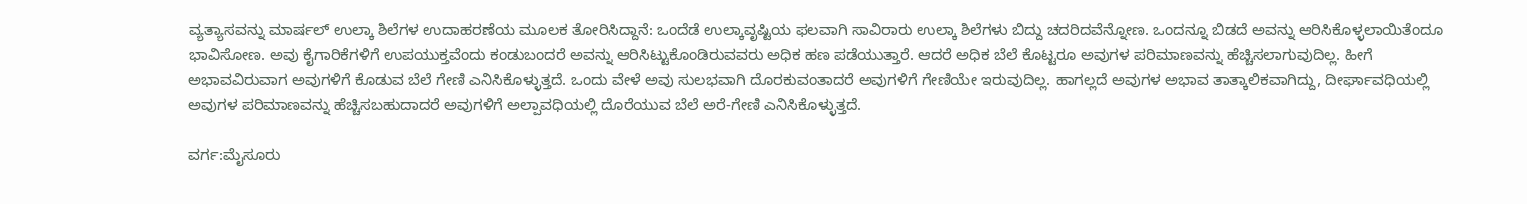ವ್ಯತ್ಯಾಸವನ್ನು ಮಾರ್ಷಲ್ ಉಲ್ಕಾ ಶಿಲೆಗಳ ಉದಾಹರಣೆಯ ಮೂಲಕ ತೋರಿಸಿದ್ದಾನೆ: ಒಂದೆಡೆ ಉಲ್ಕಾವೃಷ್ಟಿಯ ಫಲವಾಗಿ ಸಾವಿರಾರು ಉಲ್ಕಾ ಶಿಲೆಗಳು ಬಿದ್ದು ಚದರಿದವೆನ್ನೋಣ. ಒಂದನ್ನೂ ಬಿಡದೆ ಅವನ್ನು ಆರಿಸಿಕೊಳ್ಳಲಾಯಿತೆಂದೂ ಭಾವಿಸೋಣ. ಅವು ಕೈಗಾರಿಕೆಗಳಿಗೆ ಉಪಯುಕ್ತವೆಂದು ಕಂಡುಬಂದರೆ ಅವನ್ನು ಆರಿಸಿಟ್ಟುಕೊಂಡಿರುವವರು ಅಧಿಕ ಹಣ ಪಡೆಯುತ್ತಾರೆ. ಆದರೆ ಅಧಿಕ ಬೆಲೆ ಕೊಟ್ಟರೂ ಅವುಗಳ ಪರಿಮಾಣವನ್ನು ಹೆಚ್ಚಿಸಲಾಗುವುದಿಲ್ಲ. ಹೀಗೆ ಅಭಾವವಿರುವಾಗ ಅವುಗಳಿಗೆ ಕೊಡುವ ಬೆಲೆ ಗೇಣಿ ಎನಿಸಿಕೊಳ್ಳುತ್ತದೆ. ಒಂದು ವೇಳೆ ಅವು ಸುಲಭವಾಗಿ ದೊರಕುವಂತಾದರೆ ಅವುಗಳಿಗೆ ಗೇಣಿಯೇ ಇರುವುದಿಲ್ಲ. ಹಾಗಲ್ಲದೆ ಅವುಗಳ ಅಭಾವ ತಾತ್ಕಾಲಿಕವಾಗಿದ್ದು, ದೀರ್ಘಾವಧಿಯಲ್ಲಿ ಅವುಗಳ ಪರಿಮಾಣವನ್ನು ಹೆಚ್ಚಿಸಬಹುದಾದರೆ ಅವುಗಳಿಗೆ ಅಲ್ಪಾವಧಿಯಲ್ಲಿ ದೊರೆಯುವ ಬೆಲೆ ಅರೆ-ಗೇಣಿ ಎನಿಸಿಕೊಳ್ಳುತ್ತದೆ.

ವರ್ಗ:ಮೈಸೂರು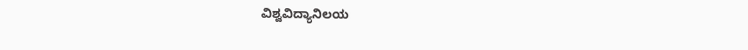ವಿಶ್ವವಿದ್ಯಾನಿಲಯ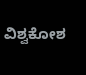ವಿಶ್ವಕೋಶ